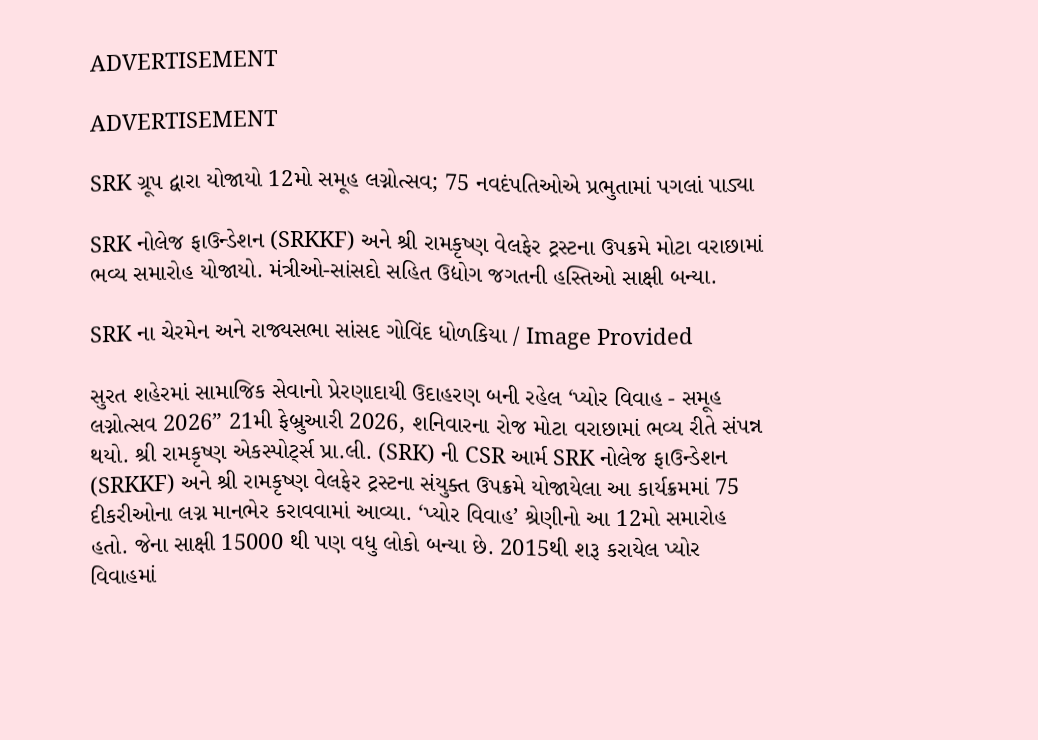ADVERTISEMENT

ADVERTISEMENT

SRK ગ્રૂપ દ્વારા યોજાયો 12મો સમૂહ લગ્નોત્સવ; 75 નવદંપતિઓએ પ્રભુતામાં પગલાં પાડ્યા

SRK નોલેજ ફાઉન્ડેશન (SRKKF) અને શ્રી રામકૃષ્ણ વેલફેર ટ્રસ્ટના ઉપક્રમે મોટા વરાછામાં ભવ્ય સમારોહ યોજાયો. મંત્રીઓ-સાંસદો સહિત ઉદ્યોગ જગતની હસ્તિઓ સાક્ષી બન્યા.

SRK ના ચેરમેન અને રાજ્યસભા સાંસદ ગોવિંદ ધોળકિયા / Image Provided

સુરત શહેરમાં સામાજિક સેવાનો પ્રેરણાદાયી ઉદાહરણ બની રહેલ ‘પ્યોર વિવાહ - સમૂહ લગ્નોત્સવ 2026” 21મી ફેબ્રુઆરી 2026, શનિવારના રોજ મોટા વરાછામાં ભવ્ય રીતે સંપન્ન થયો. શ્રી રામકૃષ્ણ એકસ્પોર્ટ્સ પ્રા.લી. (SRK) ની CSR આર્મ SRK નોલેજ ફાઉન્ડેશન (SRKKF) અને શ્રી રામકૃષ્ણ વેલફેર ટ્રસ્ટના સંયુક્ત ઉપક્રમે યોજાયેલા આ કાર્યક્રમમાં 75 દીકરીઓના લગ્ન માનભેર કરાવવામાં આવ્યા. ‘પ્યોર વિવાહ’ શ્રેણીનો આ 12મો સમારોહ હતો. જેના સાક્ષી 15000 થી પણ વધુ લોકો બન્યા છે. 2015થી શરૂ કરાયેલ પ્યોર વિવાહમાં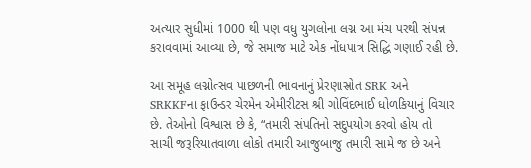અત્યાર સુધીમાં 1000 થી પણ વધુ યુગલોના લગ્ન આ મંચ પરથી સંપન્ન કરાવવામાં આવ્યા છે, જે સમાજ માટે એક નોંધપાત્ર સિદ્ધિ ગણાઈ રહી છે.

આ સમૂહ લગ્નોત્સવ પાછળની ભાવનાનું પ્રેરણાસ્રોત SRK અને SRKKFના ફાઉન્ડર ચેરમેન એમીરીટસ શ્રી ગોવિંદભાઈ ધોળકિયાનું વિચાર છે. તેઓનો વિશ્વાસ છે કે, “તમારી સંપતિનો સદુપયોગ કરવો હોય તો સાચી જરૂરિયાતવાળા લોકો તમારી આજુબાજુ તમારી સામે જ છે અને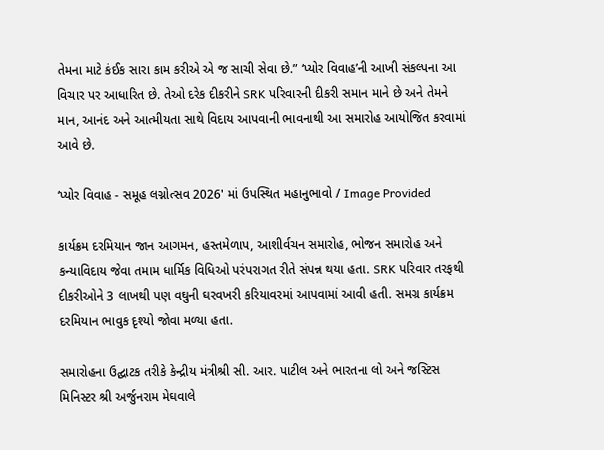તેમના માટે કંઈક સારા કામ કરીએ એ જ સાચી સેવા છે.” ‘પ્યોર વિવાહ’ની આખી સંકલ્પના આ વિચાર પર આધારિત છે. તેઓ દરેક દીકરીને SRK પરિવારની દીકરી સમાન માને છે અને તેમને માન, આનંદ અને આત્મીયતા સાથે વિદાય આપવાની ભાવનાથી આ સમારોહ આયોજિત કરવામાં આવે છે.

‘પ્યોર વિવાહ - સમૂહ લગ્નોત્સવ 2026' માં ઉપસ્થિત મહાનુભાવો / Image Provided

કાર્યક્રમ દરમિયાન જાન આગમન, હસ્તમેળાપ, આશીર્વચન સમારોહ, ભોજન સમારોહ અને કન્યાવિદાય જેવા તમામ ધાર્મિક વિધિઓ પરંપરાગત રીતે સંપન્ન થયા હતા. SRK પરિવાર તરફથી દીકરીઓને 3 લાખથી પણ વઘુની ઘરવખરી કરિયાવરમાં આપવામાં આવી હતી. સમગ્ર કાર્યક્રમ દરમિયાન ભાવુક દૃશ્યો જોવા મળ્યા હતા.

સમારોહના ઉદ્ઘાટક તરીકે કેન્દ્રીય મંત્રીશ્રી સી. આર. પાટીલ અને ભારતના લો અને જસ્ટિસ મિનિસ્ટર શ્રી અર્જુનરામ મેઘવાલે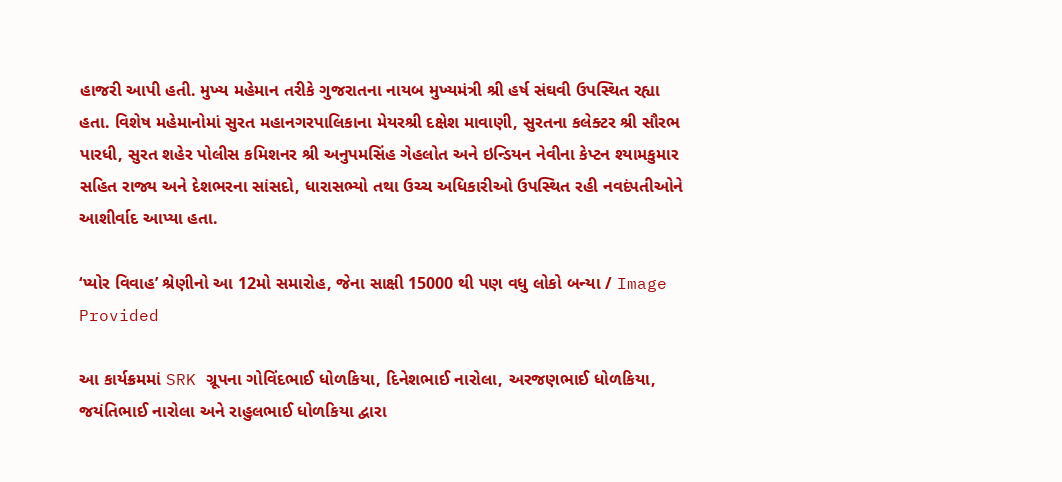હાજરી આપી હતી. મુખ્ય મહેમાન તરીકે ગુજરાતના નાયબ મુખ્યમંત્રી શ્રી હર્ષ સંઘવી ઉપસ્થિત રહ્યા હતા. વિશેષ મહેમાનોમાં સુરત મહાનગરપાલિકાના મેયરશ્રી દક્ષેશ માવાણી, સુરતના કલેક્ટર શ્રી સૌરભ પારધી, સુરત શહેર પોલીસ કમિશનર શ્રી અનુપમસિંહ ગેહલોત અને ઇન્ડિયન નેવીના કેપ્ટન શ્યામકુમાર સહિત રાજ્ય અને દેશભરના સાંસદો, ધારાસભ્યો તથા ઉચ્ચ અધિકારીઓ ઉપસ્થિત રહી નવદંપતીઓને આશીર્વાદ આપ્યા હતા.

‘પ્યોર વિવાહ’ શ્રેણીનો આ 12મો સમારોહ, જેના સાક્ષી 15000 થી પણ વધુ લોકો બન્યા / Image Provided

આ કાર્યક્રમમાં SRK ગ્રૂપના ગોવિંદભાઈ ધોળકિયા, દિનેશભાઈ નારોલા, અરજણભાઈ ધોળકિયા, જયંતિભાઈ નારોલા અને રાહુલભાઈ ધોળકિયા દ્વારા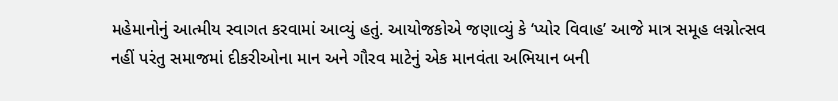મહેમાનોનું આત્મીય સ્વાગત કરવામાં આવ્યું હતું. આયોજકોએ જણાવ્યું કે ‘પ્યોર વિવાહ’ આજે માત્ર સમૂહ લગ્નોત્સવ નહીં પરંતુ સમાજમાં દીકરીઓના માન અને ગૌરવ માટેનું એક માનવંતા અભિયાન બની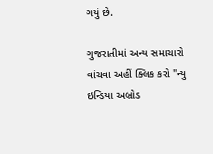ગયું છે.

ગુજરાતીમાં અન્ય સમાચારો વાંચવા અહીં ક્લિક કરો "ન્યુ ઇન્ડિયા અબ્રોડ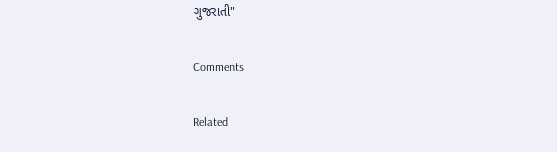ગુજરાતી"

Comments

Related